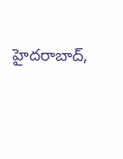హైదరాబాద్,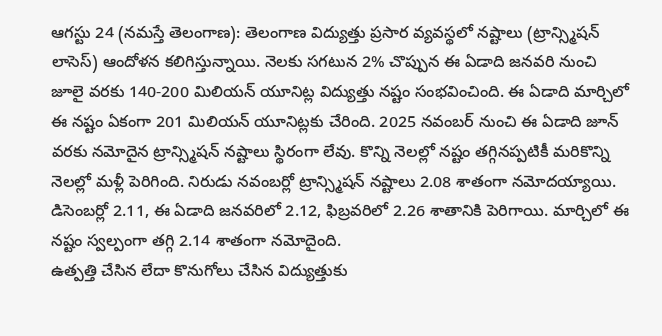ఆగస్టు 24 (నమస్తే తెలంగాణ): తెలంగాణ విద్యుత్తు ప్రసార వ్యవస్థలో నష్టాలు (ట్రాన్స్మిషన్ లాసెస్) ఆందోళన కలిగిస్తున్నాయి. నెలకు సగటున 2% చొప్పున ఈ ఏడాది జనవరి నుంచి జూలై వరకు 140-200 మిలియన్ యూనిట్ల విద్యుత్తు నష్టం సంభవించింది. ఈ ఏడాది మార్చిలో ఈ నష్టం ఏకంగా 201 మిలియన్ యూనిట్లకు చేరింది. 2025 నవంబర్ నుంచి ఈ ఏడాది జూన్ వరకు నమోదైన ట్రాన్స్మిషన్ నష్టాలు స్థిరంగా లేవు. కొన్ని నెలల్లో నష్టం తగ్గినప్పటికీ మరికొన్ని నెలల్లో మళ్లీ పెరిగింది. నిరుడు నవంబర్లో ట్రాన్స్మిషన్ నష్టాలు 2.08 శాతంగా నమోదయ్యాయి. డిసెంబర్లో 2.11, ఈ ఏడాది జనవరిలో 2.12, ఫిబ్రవరిలో 2.26 శాతానికి పెరిగాయి. మార్చిలో ఈ నష్టం స్వల్పంగా తగ్గి 2.14 శాతంగా నమోదైంది.
ఉత్పత్తి చేసిన లేదా కొనుగోలు చేసిన విద్యుత్తుకు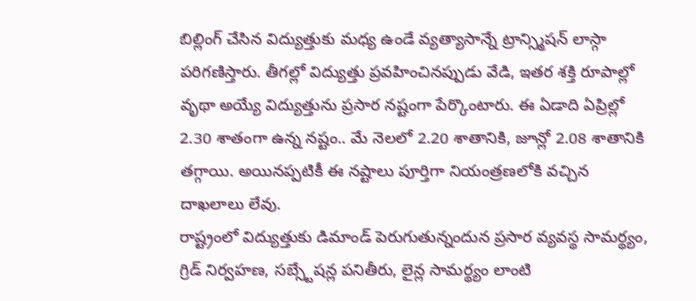బిల్లింగ్ చేసిన విద్యుత్తుకు మధ్య ఉండే వ్యత్యాసాన్నే ట్రాన్స్మిషన్ లాస్గా పరిగణిస్తారు. తీగల్లో విద్యుత్తు ప్రవహించినప్పుడు వేడి, ఇతర శక్తి రూపాల్లో వృథా అయ్యే విద్యుత్తును ప్రసార నష్టంగా పేర్కొంటారు. ఈ ఏడాది ఏప్రిల్లో 2.30 శాతంగా ఉన్న నష్టం.. మే నెలలో 2.20 శాతానికి, జూన్లో 2.08 శాతానికి తగ్గాయి. అయినప్పటికీ ఈ నష్టాలు పూర్తిగా నియంత్రణలోకి వచ్చిన దాఖలాలు లేవు.
రాష్ట్రంలో విద్యుత్తుకు డిమాండ్ పెరుగుతున్నందున ప్రసార వ్యవస్థ సామర్థ్యం, గ్రిడ్ నిర్వహణ, సబ్స్టేషన్ల పనితీరు, లైన్ల సామర్థ్యం లాంటి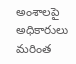అంశాలపై అధికారులు మరింత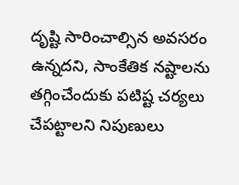దృష్టి సారించాల్సిన అవసరం ఉన్నదని, సాంకేతిక నష్టాలను తగ్గించేందుకు పటిష్ట చర్యలు చేపట్టాలని నిపుణులు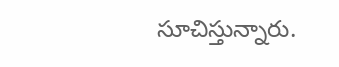సూచిస్తున్నారు.